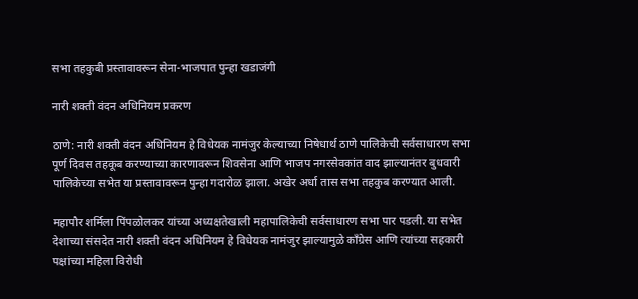सभा तहकुबी प्रस्तावावरून सेना-भाजपात पुन्हा खडाजंगी

नारी शक्ती वंदन अधिनियम प्रकरण

ठाणे: नारी शक्ती वंदन अधिनियम हे विधेयक नामंजुर केल्याच्या निषेधार्थ ठाणे पालिकेची सर्वसाधारण सभा पूर्ण दिवस तहकूब करण्याच्या कारणावरून शिवसेना आणि भाजप नगरसेवकांत वाद झाल्यानंतर बुधवारी पालिकेच्या सभेत या प्रस्तावावरून पुन्हा गदारोळ झाला. अखेर अर्धा तास सभा तहकुब करण्यात आली.

महापौर शर्मिला पिंपळोलकर यांच्या अध्यक्षतेखाली महापालिकेची सर्वसाधारण सभा पार पडली. या सभेत देशाच्या संसदेत नारी शक्ती वंदन अधिनियम हे विधेयक नामंजुर झाल्यामुळे काँग्रेस आणि त्यांच्या सहकारी पक्षांच्या महिला विरोधी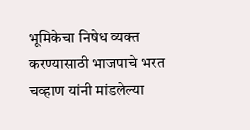भूमिकेचा निषेध व्यक्त करण्यासाठी भाजपाचे भरत चव्हाण यांनी मांडलेल्या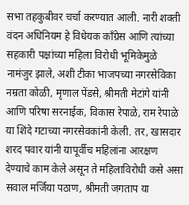सभा तहकुबीवर चर्चा करण्यात आली. नारी शक्ती वंदन अधिनियम हे विधेयक काँग्रेस आणि त्यांच्या सहकारी पक्षांच्या महिला विरोधी भूमिकेमुळे नामंजुर झाले, अशी टीका भाजपच्या नगरसेविका नम्रता कोळी, मृणाल पेंडसे, श्रीमती मेटांगे यांनी आणि परिषा सरनाईक, विकास रेपाळे, राम रेपाळे या शिंदे गटाच्या नगरसेवकांनी केली. तर, खासदार शरद पवार यांनी यापूर्वीच महिलांना आरक्षण देण्याचे काम केले असून ते महिलाविरोधी कसे असा सवाल मर्जिया पठाण, श्रीमती जगताप या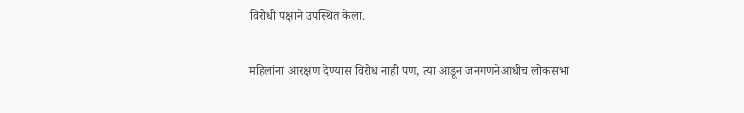विरोधी पक्षाने उपस्थित केला.

महिलांना आरक्षण देण्यास विरोध नाही पण, त्या आडून जनगणनेआधीच लोकसभा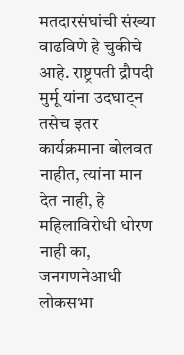मतदारसंघांची संख्या वाढविणे हे चुकीचे आहे. राष्ट्रपती द्रौपदी मुर्मू यांना उदघाट्न तसेच इतर कार्यक्रमाना बोलवत नाहीत, त्यांना मान देत नाही, हे महिलाविरोधी धोरण नाही का, जनगणनेआधी लोकसभा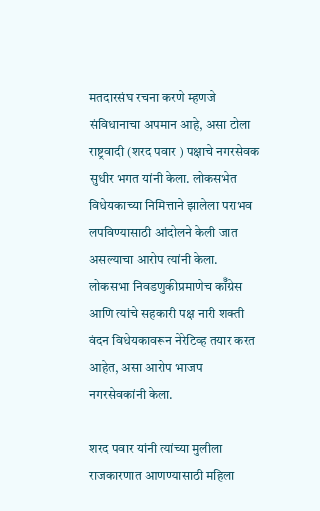मतदारसंघ रचना करणे म्हणजे संविधानाचा अपमान आहे, असा टोला राष्ट्रवादी (शरद पवार ) पक्षाचे नगरसेवक सुधीर भगत यांनी केला. लोकसभेत विधेयकाच्या निमित्ताने झालेला पराभव लपविण्यासाठी आंदोलने केली जात असल्याचा आरोप त्यांनी केला. लोकसभा निवडणुकीप्रमाणेच कॉँग्रेस आणि त्यांचे सहकारी पक्ष नारी शक्ती वंदन विधेयकावरून नेरेटिव्ह तयार करत आहेत, असा आरोप भाजप नगरसेवकांनी केला.

शरद पवार यांनी त्यांच्या मुलीला राजकारणात आणण्यासाठी महिला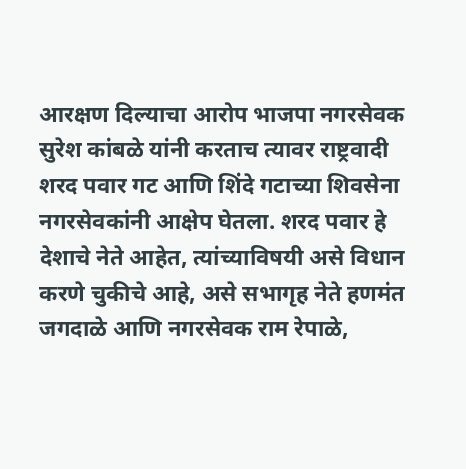आरक्षण दिल्याचा आरोप भाजपा नगरसेवक सुरेश कांबळे यांनी करताच त्यावर राष्ट्रवादी शरद पवार गट आणि शिंदे गटाच्या शिवसेना नगरसेवकांनी आक्षेप घेतला. शरद पवार हे देशाचे नेते आहेत, त्यांच्याविषयी असे विधान करणे चुकीचे आहे, असे सभागृह नेते हणमंत जगदाळे आणि नगरसेवक राम रेपाळे,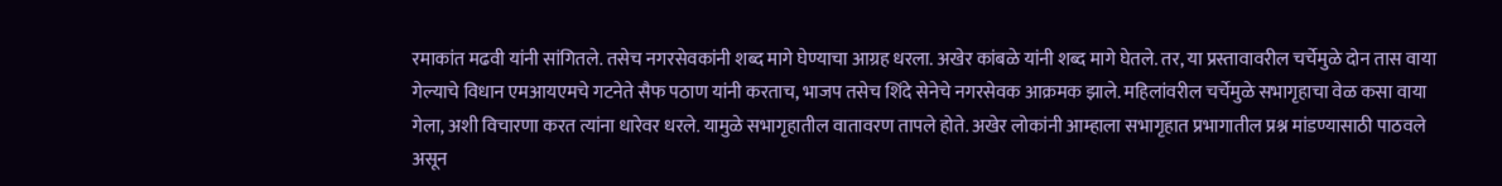रमाकांत मढवी यांनी सांगितले. तसेच नगरसेवकांनी शब्द मागे घेण्याचा आग्रह धरला. अखेर कांबळे यांनी शब्द मागे घेतले. तर, या प्रस्तावावरील चर्चेमुळे दोन तास वाया गेल्याचे विधान एमआयएमचे गटनेते सैफ पठाण यांनी करताच, भाजप तसेच शिंदे सेनेचे नगरसेवक आक्रमक झाले. महिलांवरील चर्चेमुळे सभागृहाचा वेळ कसा वाया गेला, अशी विचारणा करत त्यांना धारेवर धरले. यामुळे सभागृहातील वातावरण तापले होते. अखेर लोकांनी आम्हाला सभागृहात प्रभागातील प्रश्न मांडण्यासाठी पाठवले असून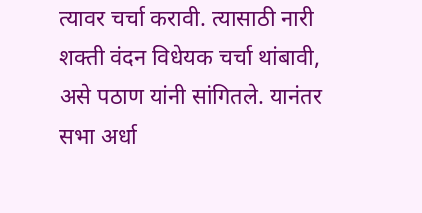त्यावर चर्चा करावी. त्यासाठी नारी शक्ती वंदन विधेयक चर्चा थांबावी, असे पठाण यांनी सांगितले. यानंतर सभा अर्धा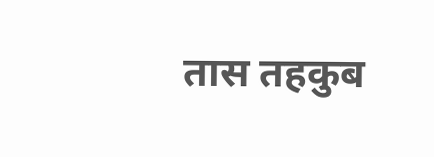तास तहकुब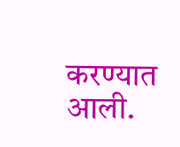करण्यात आली.